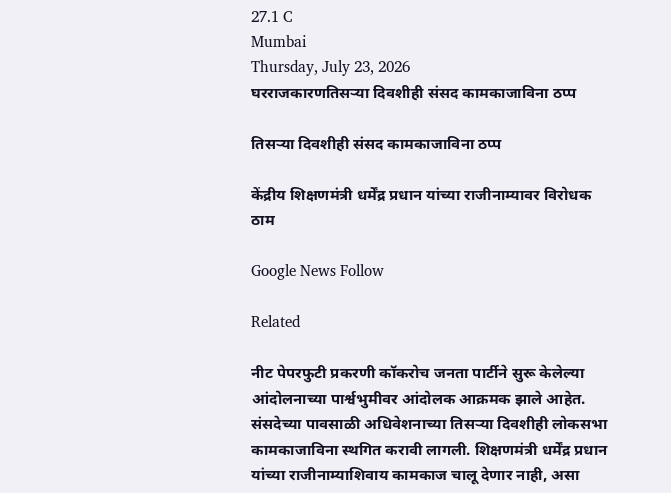27.1 C
Mumbai
Thursday, July 23, 2026
घरराजकारणतिसऱ्या दिवशीही संसद कामकाजाविना ठप्प

तिसऱ्या दिवशीही संसद कामकाजाविना ठप्प

केंद्रीय शिक्षणमंत्री धर्मेंद्र प्रधान यांच्या राजीनाम्यावर विरोधक ठाम

Google News Follow

Related

नीट पेपरफुटी प्रकरणी कॉकरोच जनता पार्टीने सुरू केलेल्या आंदोलनाच्या पार्श्वभुमीवर आंदोलक आक्रमक झाले आहेत. संसदेच्या पावसाळी अधिवेशनाच्या तिसऱ्या दिवशीही लोकसभा कामकाजाविना स्थगित करावी लागली. शिक्षणमंत्री धर्मेंद्र प्रधान यांच्या राजीनाम्याशिवाय कामकाज चालू देणार नाही, असा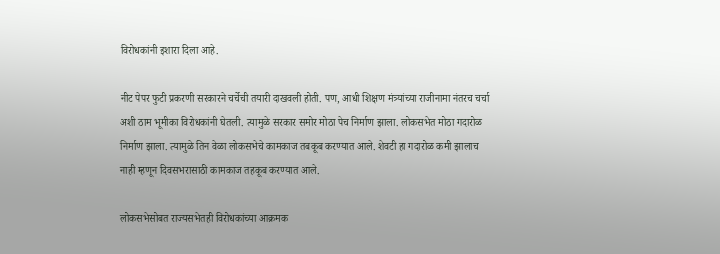विरोधकांनी इशारा दिला आहे.

नीट पेपर फुटी प्रकरणी सरकारने चर्चेची तयारी दाखवली होती. पण, आधी शिक्षण मंत्र्यांच्या राजीनामा नंतरच चर्चा अशी ठाम भूमीका विरोधकांनी घेतली. त्यामुळे सरकार समोर मोठा पेच निर्माण झाला. लोकसभेत मोठा गदारोळ निर्माण झाला. त्यामुळे तिन वेळा लोकसभेचे कामकाज तबकूब करण्यात आले. शेवटी हा गदारोळ कमी झालाच नाही म्हणून दिवसभरासाठी कामकाज तहकूब करण्यात आले.

लोकसभेसोबत राज्यसभेतही विरोधकांच्या आक्रमक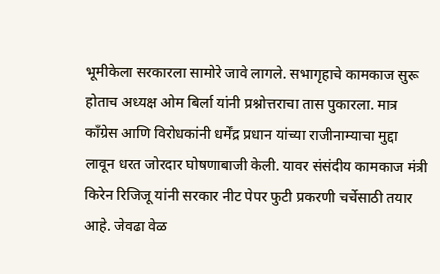भूमीकेला सरकारला सामोरे जावे लागले. सभागृहाचे कामकाज सुरू होताच अध्यक्ष ओम बिर्ला यांनी प्रश्नोत्तराचा तास पुकारला. मात्र काँग्रेस आणि विरोधकांनी धर्मेंद्र प्रधान यांच्या राजीनाम्याचा मुद्दा लावून धरत जोरदार घोषणाबाजी केली. यावर संसंदीय कामकाज मंत्री किरेन रिजिजू यांनी सरकार नीट पेपर फुटी प्रकरणी चर्चेसाठी तयार आहे. जेवढा वेळ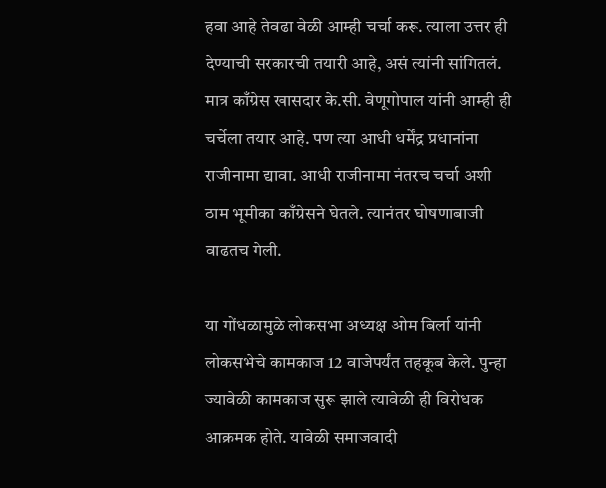हवा आहे तेवढा वेळी आम्ही चर्चा करू. त्याला उत्तर ही देण्याची सरकारची तयारी आहे, असं त्यांनी सांगितलं. मात्र काँग्रेस खासदार के.सी. वेणूगोपाल यांनी आम्ही ही चर्चेला तयार आहे. पण त्या आधी धर्मेंद्र प्रधानांना राजीनामा द्यावा. आधी राजीनामा नंतरच चर्चा अशी ठाम भूमीका काँग्रेसने घेतले. त्यानंतर घोषणाबाजी वाढतच गेली.

या गोंधळामुळे लोकसभा अध्यक्ष ओम बिर्ला यांनी लोकसभेचे कामकाज 12 वाजेपर्यंत तहकूब केले. पुन्हा ज्यावेळी कामकाज सुरू झाले त्यावेळी ही विरोधक आक्रमक होते. यावेळी समाजवादी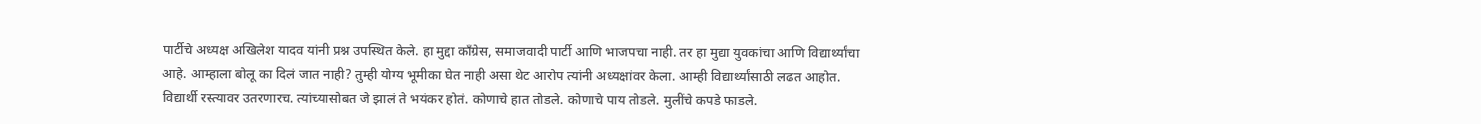पार्टीचे अध्यक्ष अखिलेश यादव यांनी प्रश्न उपस्थित केले. हा मुद्दा काँग्रेस, समाजवादी पार्टी आणि भाजपचा नाही. तर हा मुद्या युवकांचा आणि विद्यार्थ्यांचा आहे. आम्हाला बोलू का दिलं जात नाही? तुम्ही योग्य भूमीका घेत नाही असा थेट आरोप त्यांनी अध्यक्षांवर केला. आम्ही विद्यार्थ्यांसाठी लढत आहोत. विद्यार्थी रस्त्यावर उतरणारच. त्यांच्यासोबत जे झालं ते भयंकर होतं. कोणाचे हात तोडले. कोणाचे पाय तोडले. मुलींचे कपडे फाडले.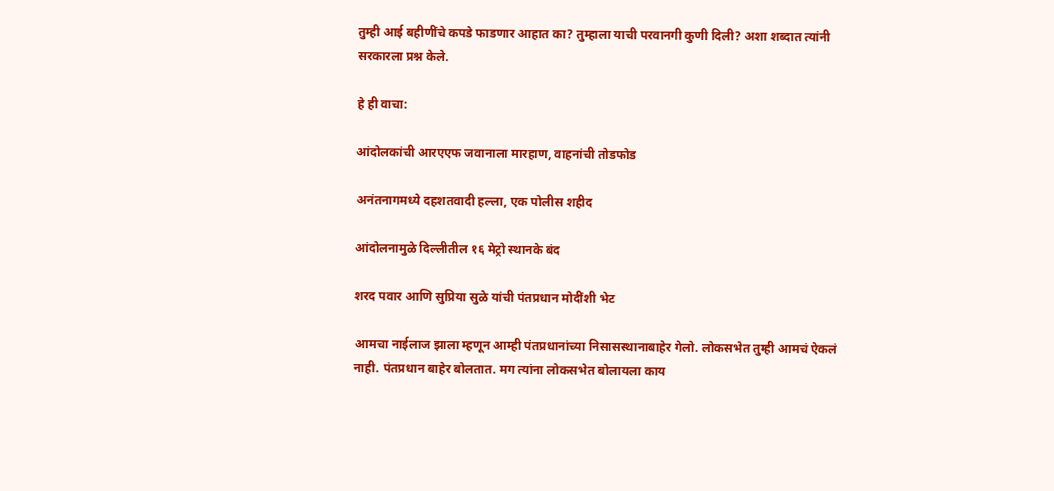तुम्ही आई बहीणींचे कपडे फाडणार आहात का? तुम्हाला याची परवानगी कुणी दिली? अशा शब्दात त्यांनी सरकारला प्रश्न केले.

हे ही वाचा:

आंदोलकांची आरएएफ जवानाला मारहाण, वाहनांची तोडफोड

अनंतनागमध्ये दहशतवादी हल्ला, एक पोलीस शहीद

आंदोलनामुळे दिल्लीतील १६ मेट्रो स्थानके बंद

शरद पवार आणि सुप्रिया सुळे यांची पंतप्रधान मोदींशी भेट

आमचा नाईलाज झाला म्हणून आम्ही पंतप्रधानांच्या निसासस्थानाबाहेर गेलो. लोकसभेत तुम्ही आमचं ऐकलं नाही. पंतप्रधान बाहेर बोलतात. मग त्यांना लोकसभेत बोलायला काय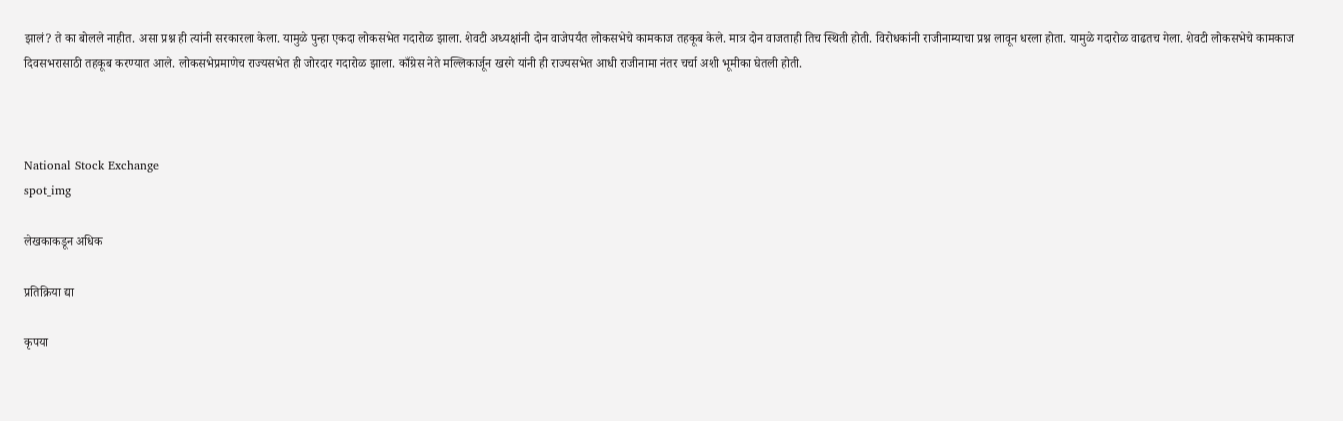झालं? ते का बोलले नाहीत. असा प्रश्न ही त्यांनी सरकारला केला. यामुळे पुन्हा एकदा लोकसभेत गदारोळ झाला. शेवटी अध्यक्षांनी दोन वाजेपर्यंत लोकसभेचे कामकाज तहकूब केले. मात्र दोन वाजताही तिच स्थिती होती. विरोधकांनी राजीनाम्याचा प्रश्न लावून धरला होता. यामुळे गदारोळ वाढतच गेला. शेवटी लोकसभेचे कामकाज दिवसभरासाठी तहकूब करण्यात आले. लोकसभेप्रमाणेच राज्यसभेत ही जोरदार गदारोळ झाला. काँग्रेस नेते मल्लिकार्जून खरगे यांनी ही राज्यसभेत आधी राजीनामा नंतर चर्चा अशी भूमीका घेतली होती.



National Stock Exchange
spot_img

लेखकाकडून अधिक

प्रतिक्रिया द्या

कृपया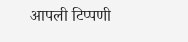आपली टिप्पणी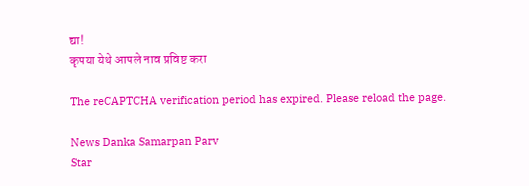द्या!
कृपया येथे आपले नाव प्रविष्ट करा

The reCAPTCHA verification period has expired. Please reload the page.

News Danka Samarpan Parv
Star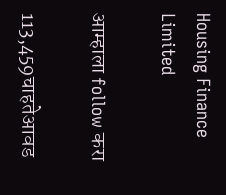Housing Finance Limited

आम्हाला follow करा

113,459चाहतेआवड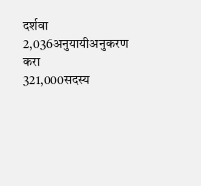दर्शवा
2,036अनुयायीअनुकरण करा
321,000सदस्य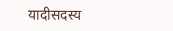यादीसदस्य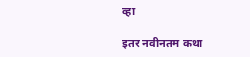व्हा

इतर नवीनतम कथा